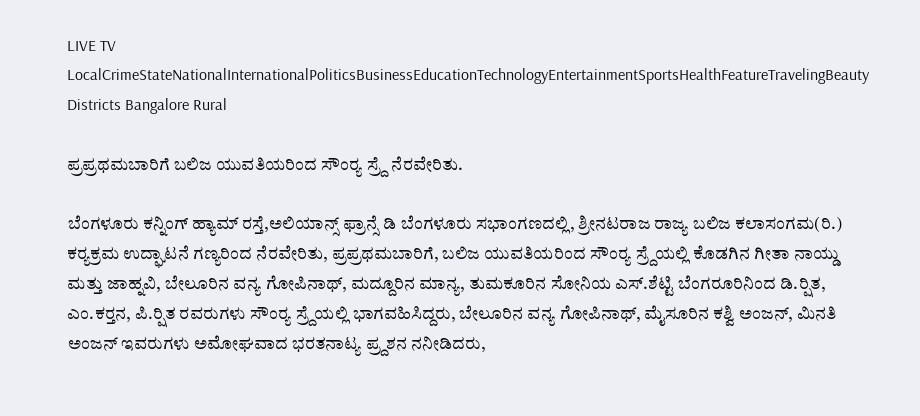LIVE TV LocalCrimeStateNationalInternationalPoliticsBusinessEducationTechnologyEntertainmentSportsHealthFeatureTravelingBeauty
Districts Bangalore Rural

ಪ್ರಪ್ರಥಮಬಾರಿಗೆ ಬಲಿಜ ಯುವತಿಯರಿಂದ ಸೌಂರ‍್ಯ ಸ್ರ‍್ದೆ ನೆರವೇರಿತು.

ಬೆಂಗಳೂರು ಕನ್ನಿಂಗ್ ಹ್ಯಾಮ್ ರಸ್ತೆ,ಅಲಿಯಾನ್ಸ್ ಫ್ರಾನ್ಸೆ ಡಿ ಬೆಂಗಳೂರು ಸಭಾಂಗಣದಲ್ಲಿ, ಶ್ರೀನಟರಾಜ ರಾಜ್ಯ ಬಲಿಜ ಕಲಾಸಂಗಮ(ರಿ.) ಕರ‍್ಯಕ್ರಮ ಉದ್ಘಾಟನೆ ಗಣ್ಯರಿಂದ ನೆರವೇರಿತು, ಪ್ರಪ್ರಥಮಬಾರಿಗೆ, ಬಲಿಜ ಯುವತಿಯರಿಂದ ಸೌಂರ‍್ಯ ಸ್ರ‍್ದೆಯಲ್ಲಿ ಕೊಡಗಿನ ಗೀತಾ ನಾಯ್ಡು ಮತ್ತು ಜಾಹ್ನವಿ, ಬೇಲೂರಿನ ವನ್ಯ ಗೋಪಿನಾಥ್, ಮದ್ದೂರಿನ ಮಾನ್ಯ, ತುಮಕೂರಿನ ಸೋನಿಯ ಎಸ್.ಶೆಟ್ಟಿ ಬೆಂಗರೂರಿನಿಂದ ಡಿ.ರ‍್ಷಿತ, ಎಂ.ಕರ‍್ತನ, ಪಿ.ರ‍್ಷಿತ ರವರುಗಳು ಸೌಂರ‍್ಯ ಸ್ರ‍್ದೆಯಲ್ಲಿ ಭಾಗವಹಿಸಿದ್ದರು, ಬೇಲೂರಿನ ವನ್ಯ ಗೋಪಿನಾಥ್, ಮೈಸೂರಿನ ಕಶ್ವಿ ಅಂಜನ್, ಮಿನತಿ ಅಂಜನ್ ಇವರುಗಳು ಅಮೋಘವಾದ ಭರತನಾಟ್ಯ ಪ್ರ‍್ದಶನ ನನೀಡಿದರು,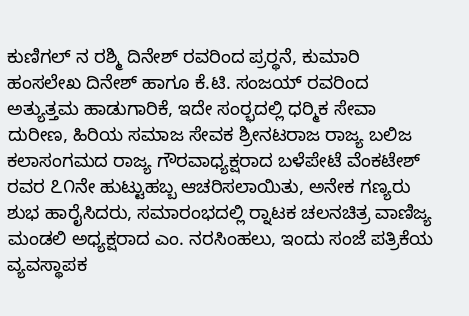ಕುಣಿಗಲ್ ನ ರಶ್ಮಿ ದಿನೇಶ್ ರವರಿಂದ ಪ್ರರ‍್ಥನೆ, ಕುಮಾರಿ ಹಂಸಲೇಖ ದಿನೇಶ್ ಹಾಗೂ ಕೆ.ಟಿ. ಸಂಜಯ್ ರವರಿಂದ ಅತ್ಯುತ್ತಮ ಹಾಡುಗಾರಿಕೆ, ಇದೇ ಸಂರ‍್ಭದಲ್ಲಿ ಧರ‍್ಮಿಕ ಸೇವಾ ದುರೀಣ, ಹಿರಿಯ ಸಮಾಜ ಸೇವಕ ಶ್ರೀನಟರಾಜ ರಾಜ್ಯ ಬಲಿಜ ಕಲಾಸಂಗಮದ ರಾಜ್ಯ ಗೌರವಾಧ್ಯಕ್ಷರಾದ ಬಳೆಪೇಟೆ ವೆಂಕಟೇಶ್ ರವರ ೭೧ನೇ ಹುಟ್ಟುಹಬ್ಬ ಆಚರಿಸಲಾಯಿತು, ಅನೇಕ ಗಣ್ಯರು ಶುಭ ಹಾರೈಸಿದರು, ಸಮಾರಂಭದಲ್ಲಿ ರ‍್ನಾಟಕ ಚಲನಚಿತ್ರ ವಾಣಿಜ್ಯ ಮಂಡಲಿ ಅಧ್ಯಕ್ಷರಾದ ಎಂ. ನರಸಿಂಹಲು, ಇಂದು ಸಂಜೆ ಪತ್ರಿಕೆಯ ವ್ಯವಸ್ಥಾಪಕ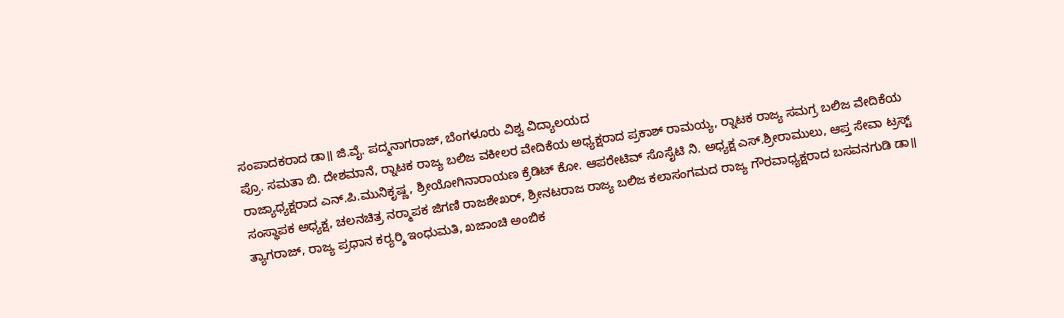ಸಂಪಾದಕರಾದ ಡಾ॥ ಜಿ.ವೈ. ಪದ್ಮನಾಗರಾಜ್, ಬೆಂಗಳೂರು ವಿಶ್ವ ವಿದ್ಯಾಲಯದ
ಪ್ರೊ. ಸಮತಾ ಬಿ. ದೇಶಮಾನೆ, ರ‍್ನಾಟಕ ರಾಜ್ಯ ಬಲಿಜ ವಕೀಲರ ವೇದಿಕೆಯ ಅಧ್ಯಕ್ಷರಾದ ಪ್ರಕಾಶ್ ರಾಮಯ್ಯ, ರ‍್ನಾಟಕ ರಾಜ್ಯ ಸಮಗ್ರ ಬಲಿಜ ವೇದಿಕೆಯ ರಾಜ್ಯಾಧ್ಯಕ್ಷರಾದ ಎನ್.ಪಿ.ಮುನಿಕೃಷ್ಣ, ಶ್ರೀಯೋಗಿನಾರಾಯಣ ಕ್ರೆಡಿಟ್ ಕೋ. ಆಪರೇಟಿವ್ ಸೊಸೈಟಿ ನಿ. ಅಧ್ಯಕ್ಷ ಎಸ್.ಶ್ರೀರಾಮುಲು, ಆಪ್ತ ಸೇವಾ ಟ್ರಸ್ಟ್ ಸಂಸ್ಥಾಪಕ ಅಧ್ಯಕ್ಷ, ಚಲನಚಿತ್ರ ನರ‍್ಮಾಪಕ ಜಿಗಣಿ ರಾಜಶೇಖರ್, ಶ್ರೀನಟರಾಜ ರಾಜ್ಯ ಬಲಿಜ ಕಲಾಸಂಗಮದ ರಾಜ್ಯ ಗೌರವಾಧ್ಯಕ್ಷರಾದ ಬಸವನಗುಡಿ ಡಾ॥ ತ್ಯಾಗರಾಜ್, ರಾಜ್ಯ ಪ್ರಧಾನ ಕರ‍್ಯರ‍್ಶಿ ಇಂಧುಮತಿ, ಖಜಾಂಚಿ ಅಂಬಿಕ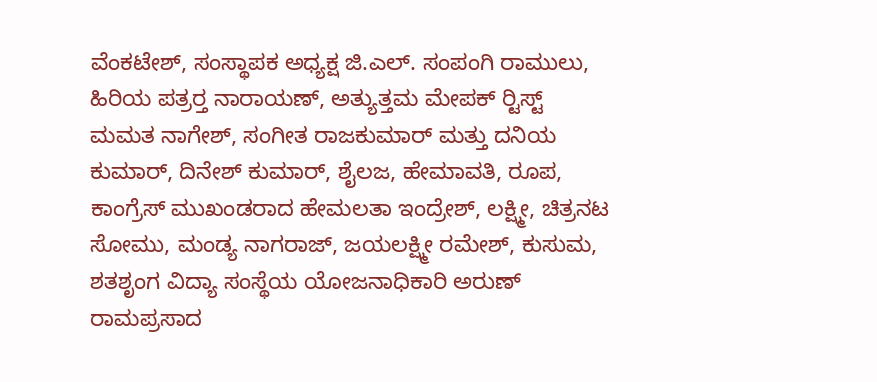ವೆಂಕಟೇಶ್, ಸಂಸ್ಥಾಪಕ ಅಧ್ಯಕ್ಷ ಜಿ.ಎಲ್. ಸಂಪಂಗಿ ರಾಮುಲು, ಹಿರಿಯ ಪತ್ರರ‍್ತ ನಾರಾಯಣ್, ಅತ್ಯುತ್ತಮ ಮೇಪಕ್ ರ‍್ಟಿಸ್ಟ್ ಮಮತ ನಾಗೇಶ್, ಸಂಗೀತ ರಾಜಕುಮಾರ್ ಮತ್ತು ದನಿಯ ಕುಮಾರ್, ದಿನೇಶ್ ಕುಮಾರ್, ಶೈಲಜ, ಹೇಮಾವತಿ, ರೂಪ, ಕಾಂಗ್ರೆಸ್ ಮುಖಂಡರಾದ ಹೇಮಲತಾ ಇಂದ್ರೇಶ್, ಲಕ್ಷ್ಮೀ, ಚಿತ್ರನಟ ಸೋಮು, ಮಂಡ್ಯ ನಾಗರಾಜ್, ಜಯಲಕ್ಷ್ಮೀ ರಮೇಶ್, ಕುಸುಮ, ಶತಶೃಂಗ ವಿದ್ಯಾ ಸಂಸ್ಥೆಯ ಯೋಜನಾಧಿಕಾರಿ ಅರುಣ್ ರಾಮಪ್ರಸಾದ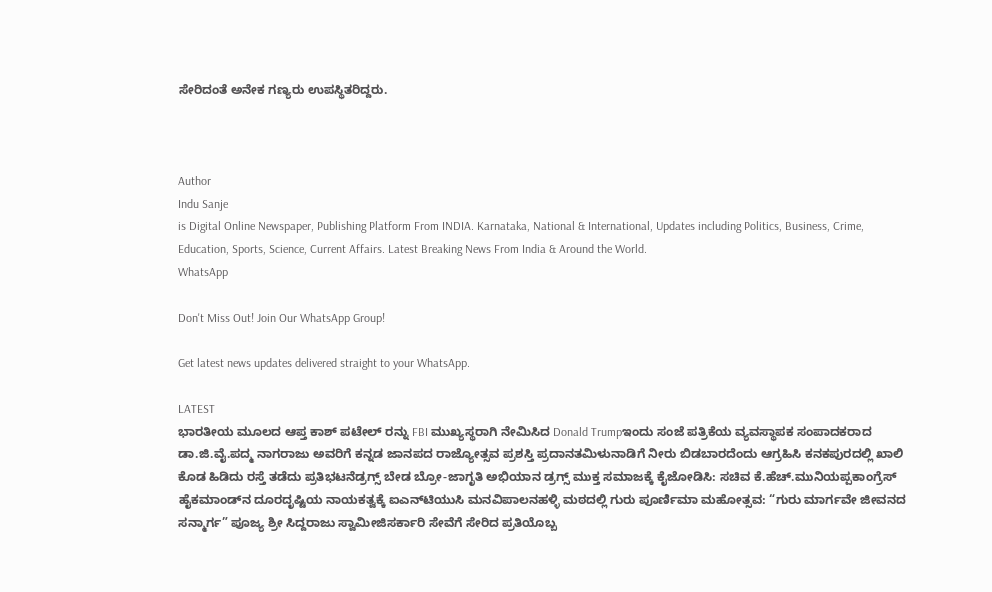ಸೇರಿದಂತೆ ಅನೇಕ ಗಣ್ಯರು ಉಪಸ್ಥಿತರಿದ್ದರು.



Author
Indu Sanje
is Digital Online Newspaper, Publishing Platform From INDIA. Karnataka, National & International, Updates including Politics, Business, Crime, Education, Sports, Science, Current Affairs. Latest Breaking News From India & Around the World.
WhatsApp

Don't Miss Out! Join Our WhatsApp Group!

Get latest news updates delivered straight to your WhatsApp.

LATEST
ಭಾರತೀಯ ಮೂಲದ ಆಪ್ತ ಕಾಶ್ ಪಟೇಲ್ ರನ್ನು FBI ಮುಖ್ಯಸ್ಥರಾಗಿ ನೇಮಿಸಿದ Donald Trumpಇಂದು ಸಂಜೆ ಪತ್ರಿಕೆಯ ವ್ಯವಸ್ಥಾಪಕ ಸಂಪಾದಕರಾದ ಡಾ.ಜಿ.ವೈ.ಪದ್ಮ ನಾಗರಾಜು ಅವರಿಗೆ ಕನ್ನಡ ಜಾನಪದ ರಾಜ್ಯೋತ್ಸವ ಪ್ರಶಸ್ತಿ ಪ್ರದಾನತಮಿಳುನಾಡಿಗೆ ನೀರು ಬಿಡಬಾರದೆಂದು ಆಗ್ರಹಿಸಿ ಕನಕಪುರದಲ್ಲಿ ಖಾಲಿ ಕೊಡ ಹಿಡಿದು ರಸ್ತೆ ತಡೆದು ಪ್ರತಿಭಟನೆಡ್ರಗ್ಸ್ ಬೇಡ ಬ್ರೋ-ಜಾಗೃತಿ ಅಭಿಯಾನ ಡ್ರಗ್ಸ್ ಮುಕ್ತ ಸಮಾಜಕ್ಕೆ ಕೈಜೋಡಿಸಿ: ಸಚಿವ ಕೆ.ಹೆಚ್.ಮುನಿಯಪ್ಪಕಾಂಗ್ರೆಸ್ ಹೈಕಮಾಂಡ್‌ನ ದೂರದೃಷ್ಟಿಯ ನಾಯಕತ್ವಕ್ಕೆ ಐಎನ್‌ಟಿಯುಸಿ ಮನವಿಪಾಲನಹಳ್ಳಿ ಮಠದಲ್ಲಿ ಗುರು ಪೂರ್ಣಿಮಾ ಮಹೋತ್ಸವ: “ಗುರು ಮಾರ್ಗವೇ ಜೀವನದ ಸನ್ಮಾರ್ಗ” ಪೂಜ್ಯ ಶ್ರೀ ಸಿದ್ದರಾಜು ಸ್ವಾಮೀಜಿಸರ್ಕಾರಿ ಸೇವೆಗೆ ಸೇರಿದ ಪ್ರತಿಯೊಬ್ಬ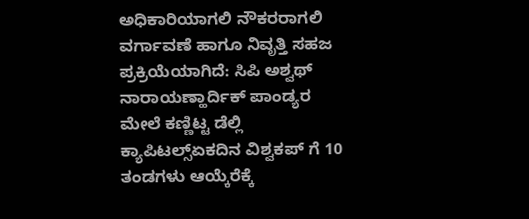ಅಧಿಕಾರಿಯಾಗಲಿ ನೌಕರರಾಗಲಿ ವರ್ಗಾವಣೆ ಹಾಗೂ ನಿವೃತ್ತಿ ಸಹಜ ಪ್ರಕ್ರಿಯೆಯಾಗಿದೆ: ಸಿಪಿ ಅಶ್ವಥ್ ನಾರಾಯಣ್ಹಾರ್ದಿಕ್ ಪಾಂಡ್ಯರ ಮೇಲೆ ಕಣ್ಣಿಟ್ಟ ಡೆಲ್ಲಿ ಕ್ಯಾಪಿಟಲ್ಸ್ಏಕದಿನ ವಿಶ್ವಕಪ್ ಗೆ 10 ತಂಡಗಳು ಆಯ್ಕೆರೆಕ್ಕೆ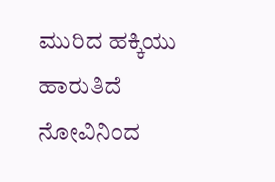ಮುರಿದ ಹಕ್ಕಿಯು ಹಾರುತಿದೆ ನೋವಿನಿಂದ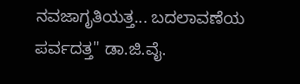ನವಜಾಗೃತಿಯತ್ತ... ಬದಲಾವಣೆಯ ಪರ್ವದತ್ತ" ಡಾ.ಜಿ.ವೈ.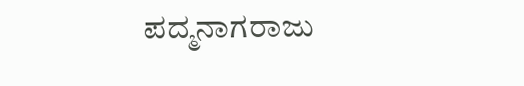ಪದ್ಮನಾಗರಾಜು